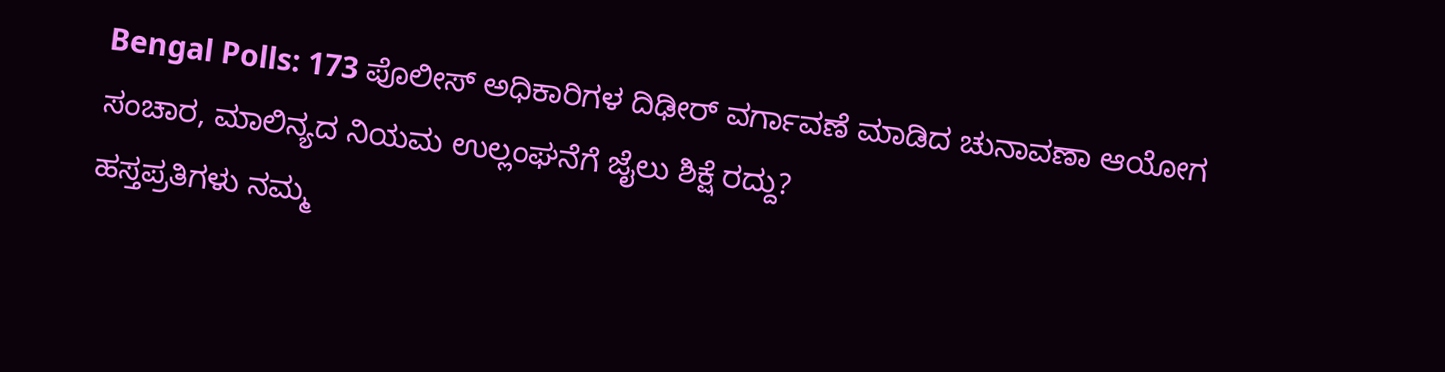Bengal Polls: 173 ಪೊಲೀಸ್ ಅಧಿಕಾರಿಗಳ ದಿಢೀರ್ ವರ್ಗಾವಣೆ ಮಾಡಿದ ಚುನಾವಣಾ ಆಯೋಗ
ಸಂಚಾರ, ಮಾಲಿನ್ಯದ ನಿಯಮ ಉಲ್ಲಂಘನೆಗೆ ಜೈಲು ಶಿಕ್ಷೆ ರದ್ದು?
ಹಸ್ತಪ್ರತಿಗಳು ನಮ್ಮ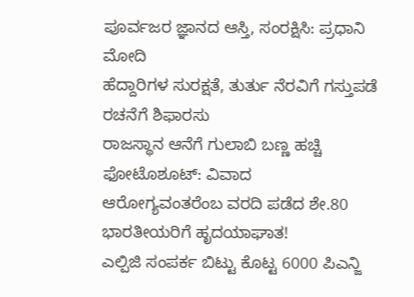ಪೂರ್ವಜರ ಜ್ಞಾನದ ಆಸ್ತಿ, ಸಂರಕ್ಷಿಸಿ: ಪ್ರಧಾನಿ ಮೋದಿ
ಹೆದ್ದಾರಿಗಳ ಸುರಕ್ಷತೆ, ತುರ್ತು ನೆರವಿಗೆ ಗಸ್ತುಪಡೆ ರಚನೆಗೆ ಶಿಫಾರಸು
ರಾಜಸ್ಥಾನ ಆನೆಗೆ ಗುಲಾಬಿ ಬಣ್ಣ ಹಚ್ಚಿ ಫೋಟೊಶೂಟ್: ವಿವಾದ
ಆರೋಗ್ಯವಂತರೆಂಬ ವರದಿ ಪಡೆದ ಶೇ.80 ಭಾರತೀಯರಿಗೆ ಹೃದಯಾಘಾತ!
ಎಲ್ಪಿಜಿ ಸಂಪರ್ಕ ಬಿಟ್ಟು ಕೊಟ್ಟ 6000 ಪಿಎನ್ಜಿ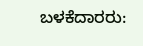ಬಳಕೆದಾರರು: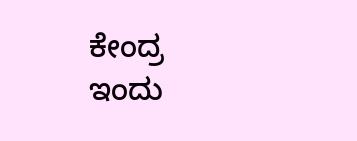ಕೇಂದ್ರ
ಇಂದು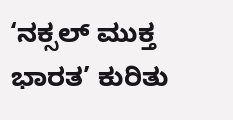‘ನಕ್ಸಲ್ ಮುಕ್ತ ಭಾರತ’ ಕುರಿತು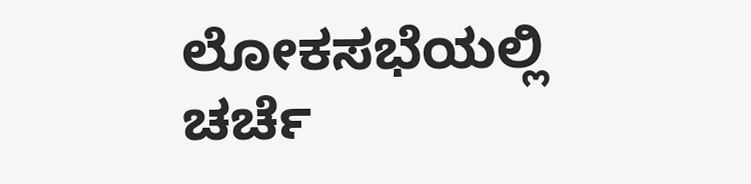ಲೋಕಸಭೆಯಲ್ಲಿ ಚರ್ಚೆ